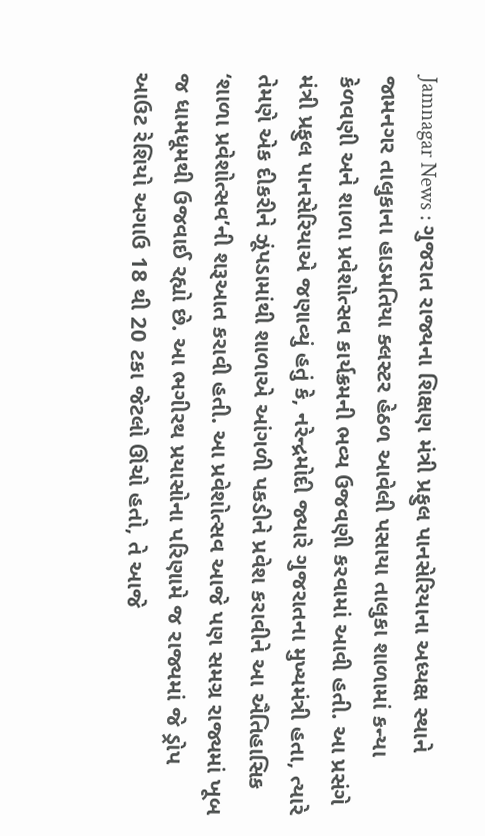Jamnagar News : ગુજરાત રાજ્યના શિક્ષણ મંત્રી પ્રફુલ પાનસેરિયાના અધ્યક્ષ સ્થાને જામનગર તાલુકાના હાડમતિયા ક્લસ્ટર હેઠળ આવેલી પસાયા તાલુકા શાળામાં કન્યા કેળવણી અને શાળા પ્રવેશોત્સવ કાર્યક્રમની ભવ્ય ઉજવણી કરવામાં આવી હતી. આ પ્રસંગે મંત્રી પ્રફુલ પાનસેરિયાએ જણાવ્યું હતું કે, નરેન્દ્રમોદી જ્યારે ગુજરાતના મુખ્યમંત્રી હતા, ત્યારે તેમણે એક દીકરીને ઝૂંપડામાંથી શાળાએ આંગળી પકડીને પ્રવેશ કરાવીને આ ઐતિહાસિક ‘શાળા પ્રવેશોત્સવ’ની શરૂઆત કરાવી હતી. આ પ્રવેશોત્સવ આજે પણ સમગ્ર રાજ્યમાં ખૂબ જ ધામધૂમથી ઉજવાઈ રહ્યો છે. આ ભગીરથ પ્રયાસોના પરિણામે જ રાજ્યમાં જે ડ્રોપ આઉટ રેશિયો અગાઉ 18 થી 20 ટકા જેટલો ઊંચો હતો, તે આજે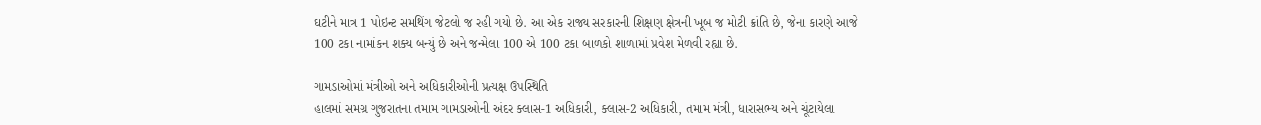ઘટીને માત્ર 1 પોઇન્ટ સમથિંગ જેટલો જ રહી ગયો છે. આ એક રાજ્ય સરકારની શિક્ષણ ક્ષેત્રની ખૂબ જ મોટી ક્રાંતિ છે, જેના કારણે આજે 100 ટકા નામાંકન શક્ય બન્યું છે અને જન્મેલા 100 એ 100 ટકા બાળકો શાળામાં પ્રવેશ મેળવી રહ્યા છે.

ગામડાઓમાં મંત્રીઓ અને અધિકારીઓની પ્રત્યક્ષ ઉપસ્થિતિ
હાલમાં સમગ્ર ગુજરાતના તમામ ગામડાઓની અંદર ક્લાસ-1 અધિકારી, ક્લાસ-2 અધિકારી, તમામ મંત્રી, ધારાસભ્ય અને ચૂંટાયેલા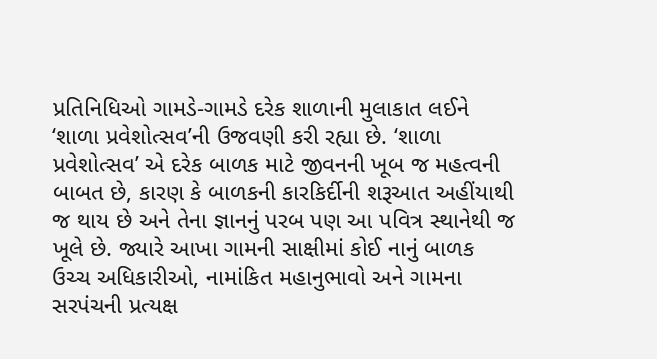પ્રતિનિધિઓ ગામડે-ગામડે દરેક શાળાની મુલાકાત લઈને ‘શાળા પ્રવેશોત્સવ’ની ઉજવણી કરી રહ્યા છે. ‘શાળા પ્રવેશોત્સવ’ એ દરેક બાળક માટે જીવનની ખૂબ જ મહત્વની બાબત છે, કારણ કે બાળકની કારકિર્દીની શરૂઆત અહીંયાથી જ થાય છે અને તેના જ્ઞાનનું પરબ પણ આ પવિત્ર સ્થાનેથી જ ખૂલે છે. જ્યારે આખા ગામની સાક્ષીમાં કોઈ નાનું બાળક ઉચ્ચ અધિકારીઓ, નામાંકિત મહાનુભાવો અને ગામના સરપંચની પ્રત્યક્ષ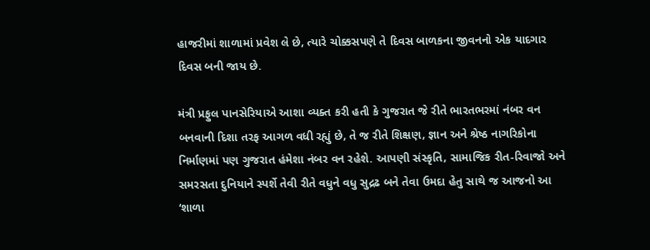હાજરીમાં શાળામાં પ્રવેશ લે છે, ત્યારે ચોક્કસપણે તે દિવસ બાળકના જીવનનો એક યાદગાર દિવસ બની જાય છે.

મંત્રી પ્રફુલ પાનસેરિયાએ આશા વ્યક્ત કરી હતી કે ગુજરાત જે રીતે ભારતભરમાં નંબર વન બનવાની દિશા તરફ આગળ વધી રહ્યું છે, તે જ રીતે શિક્ષણ, જ્ઞાન અને શ્રેષ્ઠ નાગરિકોના નિર્માણમાં પણ ગુજરાત હંમેશા નંબર વન રહેશે. આપણી સંસ્કૃતિ, સામાજિક રીત-રિવાજો અને સમરસતા દુનિયાને સ્પર્શે તેવી રીતે વધુને વધુ સુદ્રઢ બને તેવા ઉમદા હેતુ સાથે જ આજનો આ ‘શાળા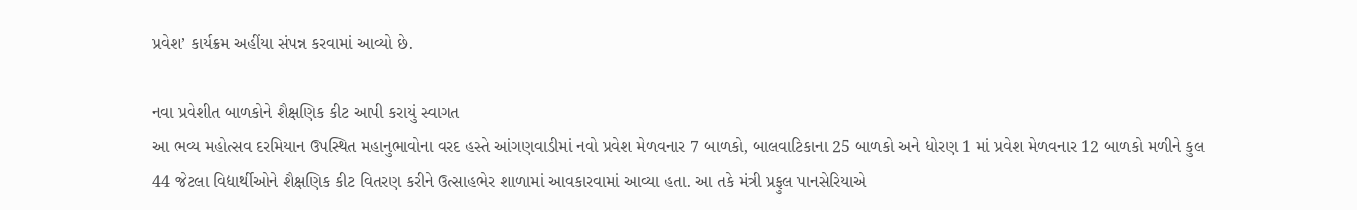પ્રવેશ’ કાર્યક્રમ અહીંયા સંપન્ન કરવામાં આવ્યો છે.

નવા પ્રવેશીત બાળકોને શૈક્ષણિક કીટ આપી કરાયું સ્વાગત
આ ભવ્ય મહોત્સવ દરમિયાન ઉપસ્થિત મહાનુભાવોના વરદ હસ્તે આંગણવાડીમાં નવો પ્રવેશ મેળવનાર 7 બાળકો, બાલવાટિકાના 25 બાળકો અને ધોરણ 1 માં પ્રવેશ મેળવનાર 12 બાળકો મળીને કુલ 44 જેટલા વિદ્યાર્થીઓને શૈક્ષણિક કીટ વિતરણ કરીને ઉત્સાહભેર શાળામાં આવકારવામાં આવ્યા હતા. આ તકે મંત્રી પ્રફુલ પાનસેરિયાએ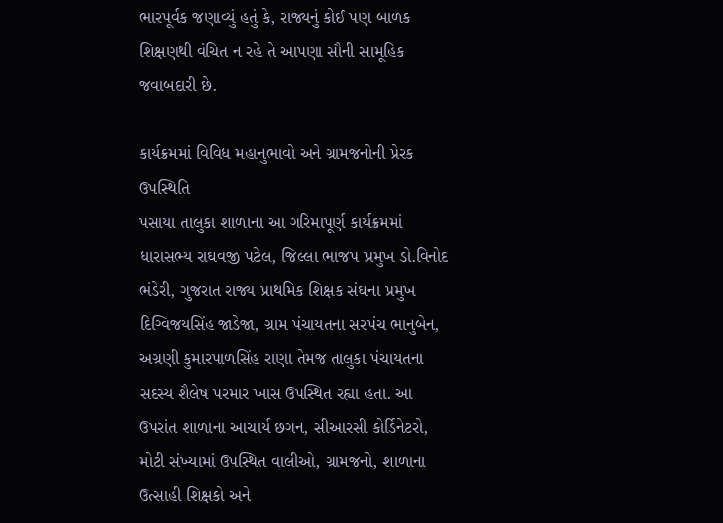ભારપૂર્વક જણાવ્યું હતું કે, રાજ્યનું કોઈ પણ બાળક શિક્ષણથી વંચિત ન રહે તે આપણા સૌની સામૂહિક જવાબદારી છે.

કાર્યક્રમમાં વિવિધ મહાનુભાવો અને ગ્રામજનોની પ્રેરક ઉપસ્થિતિ
પસાયા તાલુકા શાળાના આ ગરિમાપૂર્ણ કાર્યક્રમમાં ધારાસભ્ય રાઘવજી પટેલ, જિલ્લા ભાજપ પ્રમુખ ડો.વિનોદ ભંડેરી, ગુજરાત રાજ્ય પ્રાથમિક શિક્ષક સંઘના પ્રમુખ દિગ્વિજયસિંહ જાડેજા, ગ્રામ પંચાયતના સરપંચ ભાનુબેન, અગ્રણી કુમારપાળસિંહ રાણા તેમજ તાલુકા પંચાયતના સદસ્ય શૈલેષ પરમાર ખાસ ઉપસ્થિત રહ્યા હતા. આ ઉપરાંત શાળાના આચાર્ય છગન, સીઆરસી કોર્ડિનેટરો, મોટી સંખ્યામાં ઉપસ્થિત વાલીઓ, ગ્રામજનો, શાળાના ઉત્સાહી શિક્ષકો અને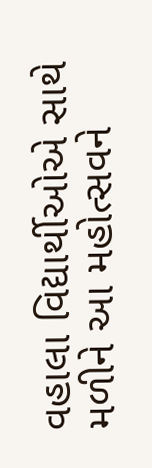વહાલા વિદ્યાર્થીઓએ સાથે મળીને આ મહોત્સવને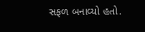સફળ બનાવ્યો હતો.